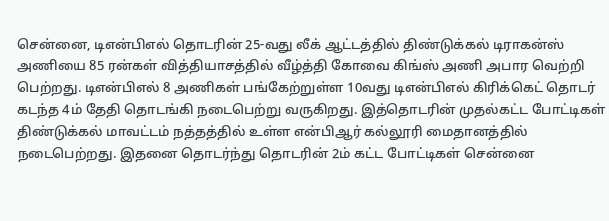சென்னை, டிஎன்பிஎல் தொடரின் 25-வது லீக் ஆட்டத்தில் திண்டுக்கல் டிராகன்ஸ் அணியை 85 ரன்கள் வித்தியாசத்தில் வீழ்த்தி கோவை கிங்ஸ் அணி அபார வெற்றி பெற்றது. டிஎன்பிஎல் 8 அணிகள் பங்கேற்றுள்ள 10வது டிஎன்பிஎல் கிரிக்கெட் தொடர் கடந்த 4ம் தேதி தொடங்கி நடைபெற்று வருகிறது. இத்தொடரின் முதல்கட்ட போட்டிகள் திண்டுக்கல் மாவட்டம் நத்தத்தில் உள்ள என்பிஆர் கல்லூரி மைதானத்தில் நடைபெற்றது. இதனை தொடர்ந்து தொடரின் 2ம் கட்ட போட்டிகள் சென்னை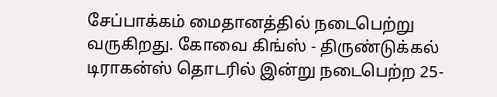சேப்பாக்கம் மைதானத்தில் நடைபெற்று வருகிறது. கோவை கிங்ஸ் - திருண்டுக்கல் டிராகன்ஸ் தொடரில் இன்று நடைபெற்ற 25-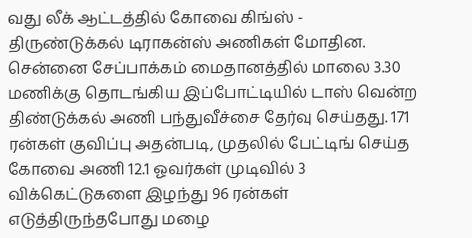வது லீக் ஆட்டத்தில் கோவை கிங்ஸ் - திருண்டுக்கல் டிராகன்ஸ் அணிகள் மோதின. சென்னை சேப்பாக்கம் மைதானத்தில் மாலை 3.30 மணிக்கு தொடங்கிய இப்போட்டியில் டாஸ் வென்ற திண்டுக்கல் அணி பந்துவீச்சை தேர்வு செய்தது. 171 ரன்கள் குவிப்பு அதன்படி, முதலில் பேட்டிங் செய்த கோவை அணி 12.1 ஓவர்கள் முடிவில் 3 விக்கெட்டுகளை இழந்து 96 ரன்கள் எடுத்திருந்தபோது மழை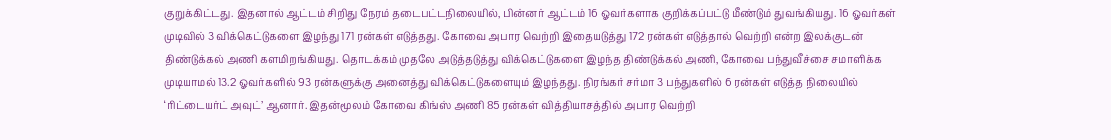குறுக்கிட்டது. இதனால் ஆட்டம் சிறிது நேரம் தடைபட்டநிலையில், பின்னர் ஆட்டம் 16 ஓவர்களாக குறிக்கப்பட்டு மீண்டும் துவங்கியது. 16 ஓவர்கள் முடிவில் 3 விக்கெட்டுகளை இழந்து 171 ரன்கள் எடுத்தது. கோவை அபார வெற்றி இதையடுத்து 172 ரன்கள் எடுத்தால் வெற்றி என்ற இலக்குடன் திண்டுக்கல் அணி களமிறங்கியது. தொடக்கம் முதலே அடுத்தடுத்து விக்கெட்டுகளை இழந்த திண்டுக்கல் அணி, கோவை பந்துவீச்சை சமாளிக்க முடியாமல் 13.2 ஓவர்களில் 93 ரன்களுக்கு அனைத்து விக்கெட்டுகளையும் இழந்தது. நிரங்கர் சர்மா 3 பந்துகளில் 6 ரன்கள் எடுத்த நிலையில் ‘ரிட்டையர்ட் அவுட்’ ஆனார். இதன்மூலம் கோவை கிங்ஸ் அணி 85 ரன்கள் வித்தியாசத்தில் அபார வெற்றி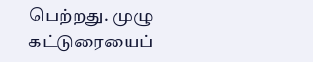பெற்றது. முழு கட்டுரையைப்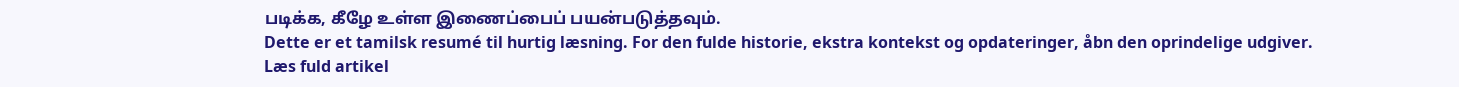படிக்க, கீழே உள்ள இணைப்பைப் பயன்படுத்தவும்.
Dette er et tamilsk resumé til hurtig læsning. For den fulde historie, ekstra kontekst og opdateringer, åbn den oprindelige udgiver.
Læs fuld artikel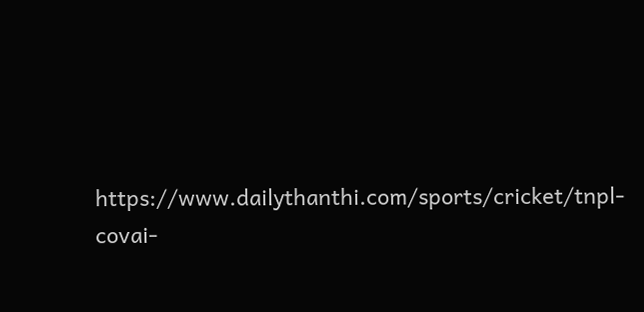https://www.dailythanthi.com/sports/cricket/tnpl-covai-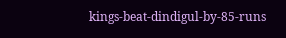kings-beat-dindigul-by-85-runs